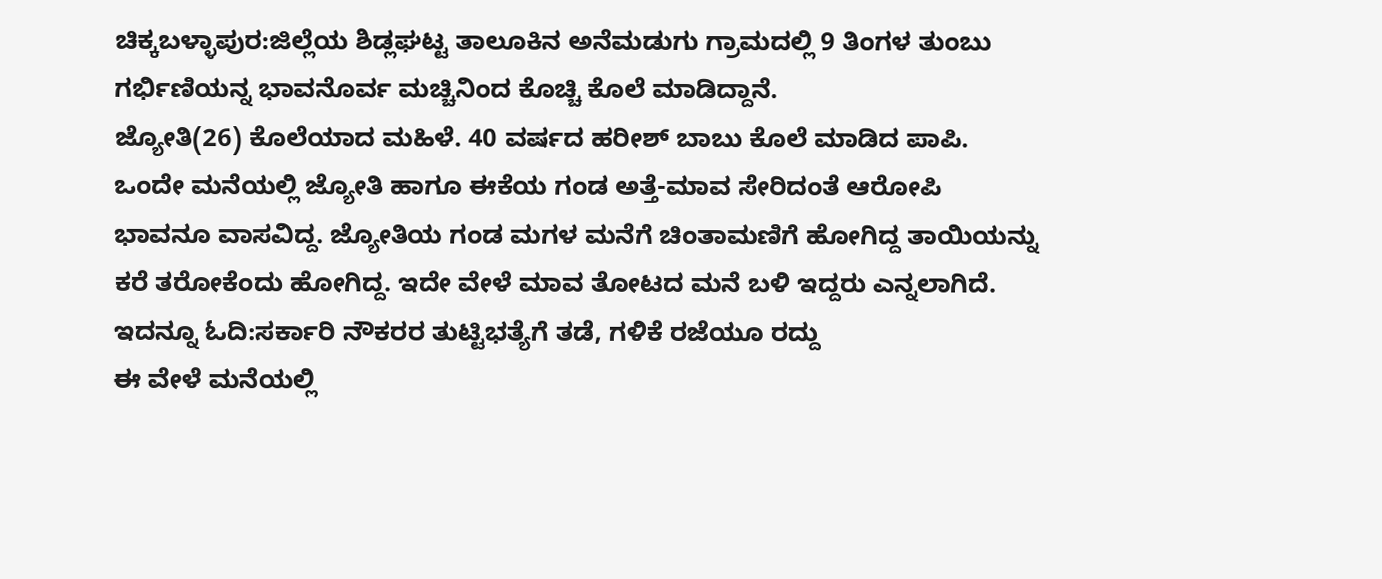ಚಿಕ್ಕಬಳ್ಳಾಪುರ:ಜಿಲ್ಲೆಯ ಶಿಡ್ಲಘಟ್ಟ ತಾಲೂಕಿನ ಅನೆಮಡುಗು ಗ್ರಾಮದಲ್ಲಿ 9 ತಿಂಗಳ ತುಂಬು ಗರ್ಭಿಣಿಯನ್ನ ಭಾವನೊರ್ವ ಮಚ್ಚಿನಿಂದ ಕೊಚ್ಚಿ ಕೊಲೆ‌ ಮಾಡಿದ್ದಾನೆ.
ಜ್ಯೋತಿ(26) ಕೊಲೆಯಾದ ಮಹಿಳೆ. 40 ವರ್ಷದ ಹರೀಶ್ ಬಾಬು ಕೊಲೆ ಮಾಡಿದ ಪಾಪಿ. ಒಂದೇ ಮನೆಯಲ್ಲಿ ಜ್ಯೋತಿ ಹಾಗೂ ಈಕೆಯ ಗಂಡ ಅತ್ತೆ-ಮಾವ ಸೇರಿದಂತೆ ಆರೋಪಿ ಭಾವನೂ ವಾಸವಿದ್ದ. ಜ್ಯೋತಿಯ ಗಂಡ ಮಗಳ ಮನೆಗೆ ಚಿಂತಾಮಣಿಗೆ ಹೋಗಿದ್ದ ತಾಯಿಯನ್ನು ಕರೆ ತರೋಕೆಂದು ಹೋಗಿದ್ದ. ಇದೇ ವೇಳೆ ಮಾವ ತೋಟದ ಮನೆ ಬಳಿ ಇದ್ದರು ಎನ್ನಲಾಗಿದೆ.
ಇದನ್ನೂ ಓದಿ:ಸರ್ಕಾರಿ ನೌಕರರ ತುಟ್ಟಿಭತ್ಯೆಗೆ ತಡೆ, ಗಳಿಕೆ ರಜೆಯೂ ರದ್ದು
ಈ ವೇಳೆ ಮನೆಯಲ್ಲಿ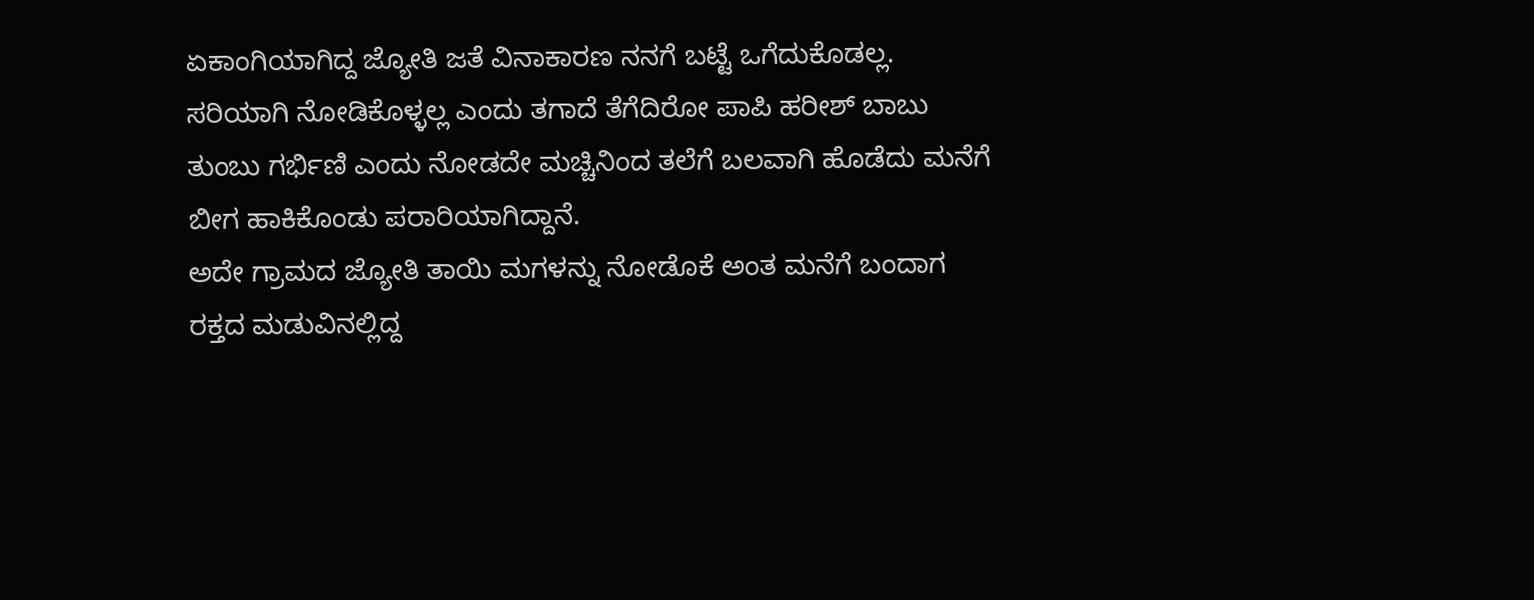ಏಕಾಂಗಿಯಾಗಿದ್ದ ಜ್ಯೋತಿ ಜತೆ ವಿನಾಕಾರಣ ನನಗೆ ಬಟ್ಟೆ ಒಗೆದುಕೊಡಲ್ಲ. ಸರಿಯಾಗಿ ನೋಡಿಕೊಳ್ಳಲ್ಲ ಎಂದು ತಗಾದೆ ತೆಗೆದಿರೋ ಪಾಪಿ ಹರೀಶ್ ಬಾಬು ತುಂಬು ಗರ್ಭಿಣಿ ಎಂದು ನೋಡದೇ ಮಚ್ಚಿನಿಂದ ತಲೆಗೆ ಬಲವಾಗಿ ಹೊಡೆದು ಮನೆಗೆ ಬೀಗ ಹಾಕಿಕೊಂಡು ಪರಾರಿಯಾಗಿದ್ದಾನೆ‌.
ಅದೇ ಗ್ರಾಮದ ಜ್ಯೋತಿ ತಾಯಿ ಮಗಳನ್ನು ನೋಡೊಕೆ ಅಂತ ಮನೆಗೆ ಬಂದಾಗ ರಕ್ತದ ಮಡುವಿನಲ್ಲಿದ್ದ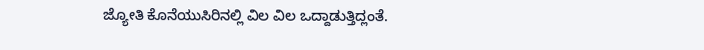ಜ್ಯೋತಿ ಕೊನೆಯುಸಿರಿನಲ್ಲಿ ವಿಲ ವಿಲ ಒದ್ದಾಡುತ್ತಿದ್ಲಂತೆ.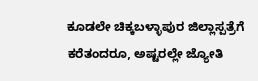ಕೂಡಲೇ ಚಿಕ್ಕಬಳ್ಳಾಪುರ ಜಿಲ್ಲಾಸ್ಪತ್ರೆಗೆ ಕರೆತಂದರೂ, ಅಷ್ಟರಲ್ಲೇ ಜ್ಯೋತಿ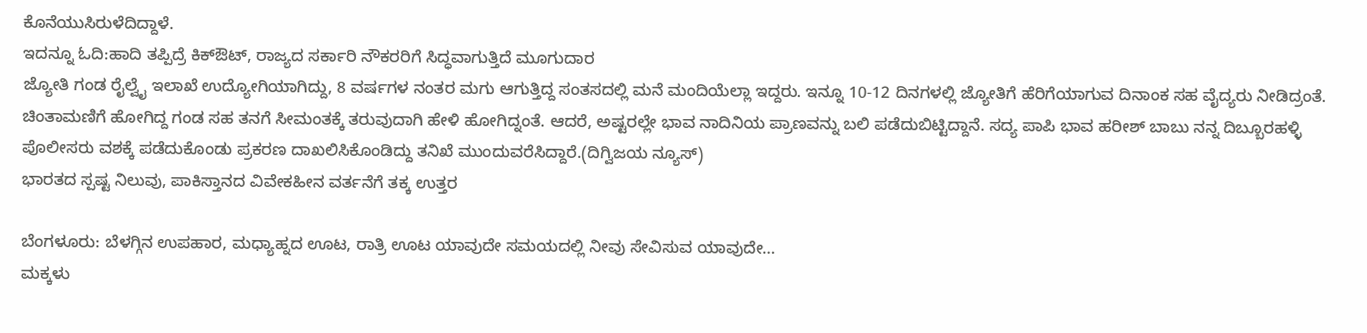ಕೊನೆಯುಸಿರುಳೆದಿದ್ದಾಳೆ.
ಇದನ್ನೂ ಓದಿ:ಹಾದಿ ತಪ್ಪಿದ್ರೆ ಕಿಕ್ಔಟ್, ರಾಜ್ಯದ ಸರ್ಕಾರಿ ನೌಕರರಿಗೆ ಸಿದ್ಧವಾಗುತ್ತಿದೆ ಮೂಗುದಾರ
ಜ್ಯೋತಿ ಗಂಡ ರೈಲ್ವೈ ಇಲಾಖೆ ಉದ್ಯೋಗಿಯಾಗಿದ್ದು, 8 ವರ್ಷಗಳ ನಂತರ ಮಗು ಆಗುತ್ತಿದ್ದ ಸಂತಸದಲ್ಲಿ ಮನೆ ಮಂದಿಯೆಲ್ಲಾ ಇದ್ದರು. ಇನ್ನೂ 10-12 ದಿನಗಳಲ್ಲಿ ಜ್ಯೋತಿಗೆ ಹೆರಿಗೆಯಾಗುವ ದಿನಾಂಕ ಸಹ ವೈದ್ಯರು ನೀಡಿದ್ರಂತೆ. ಚಿಂತಾಮಣಿಗೆ ಹೋಗಿದ್ದ ಗಂಡ ಸಹ ತನಗೆ ಸೀಮಂತಕ್ಕೆ ತರುವುದಾಗಿ ಹೇಳಿ ಹೋಗಿದ್ನಂತೆ. ಆದರೆ, ಅಷ್ಟರಲ್ಲೇ ಭಾವ ನಾದಿನಿಯ ಪ್ರಾಣವನ್ನು ಬಲಿ ಪಡೆದುಬಿಟ್ಟಿದ್ದಾನೆ. ಸದ್ಯ ಪಾಪಿ ಭಾವ ಹರೀಶ್ ಬಾಬು ನನ್ನ ದಿಬ್ಬೂರಹಳ್ಳಿ ಪೊಲೀಸರು ವಶಕ್ಕೆ ಪಡೆದುಕೊಂಡು ಪ್ರಕರಣ ದಾಖಲಿಸಿಕೊಂಡಿದ್ದು ತನಿಖೆ ಮುಂದುವರೆಸಿದ್ದಾರೆ.(ದಿಗ್ವಿಜಯ ನ್ಯೂಸ್)
ಭಾರತದ ಸ್ಪಷ್ಟ ನಿಲುವು, ಪಾಕಿಸ್ತಾನದ ವಿವೇಕಹೀನ ವರ್ತನೆಗೆ ತಕ್ಕ ಉತ್ತರ

ಬೆಂಗಳೂರು: ಬೆಳಗ್ಗಿನ ಉಪಹಾರ, ಮಧ್ಯಾಹ್ನದ ಊಟ, ರಾತ್ರಿ ಊಟ ಯಾವುದೇ ಸಮಯದಲ್ಲಿ ನೀವು ಸೇವಿಸುವ ಯಾವುದೇ…
ಮಕ್ಕಳು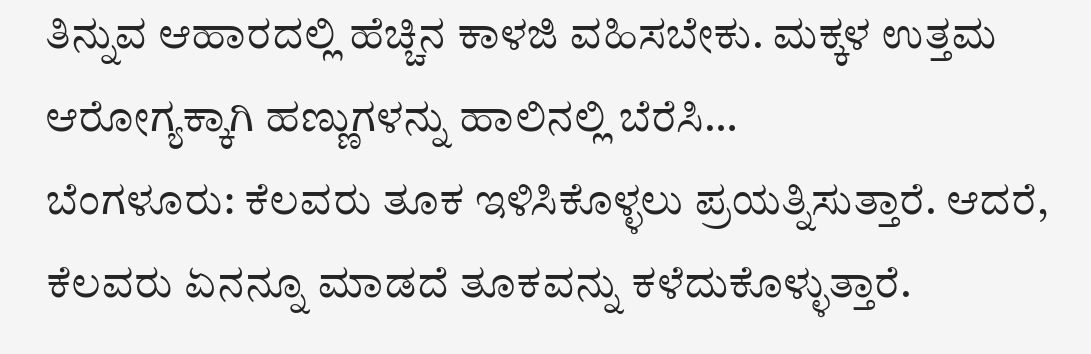ತಿನ್ನುವ ಆಹಾರದಲ್ಲಿ ಹೆಚ್ಚಿನ ಕಾಳಜಿ ವಹಿಸಬೇಕು. ಮಕ್ಕಳ ಉತ್ತಮ ಆರೋಗ್ಯಕ್ಕಾಗಿ ಹಣ್ಣುಗಳನ್ನು ಹಾಲಿನಲ್ಲಿ ಬೆರೆಸಿ…
ಬೆಂಗಳೂರು: ಕೆಲವರು ತೂಕ ಇಳಿಸಿಕೊಳ್ಳಲು ಪ್ರಯತ್ನಿಸುತ್ತಾರೆ. ಆದರೆ, ಕೆಲವರು ಏನನ್ನೂ ಮಾಡದೆ ತೂಕವನ್ನು ಕಳೆದುಕೊಳ್ಳುತ್ತಾರೆ.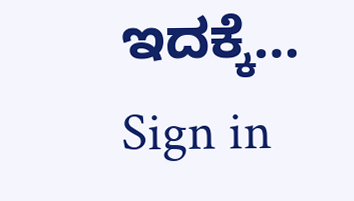ಇದಕ್ಕೆ…
Sign in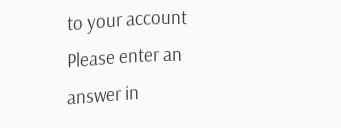to your account
Please enter an answer in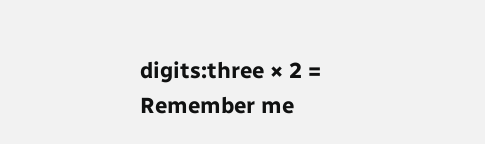digits:three × 2 =
Remember me